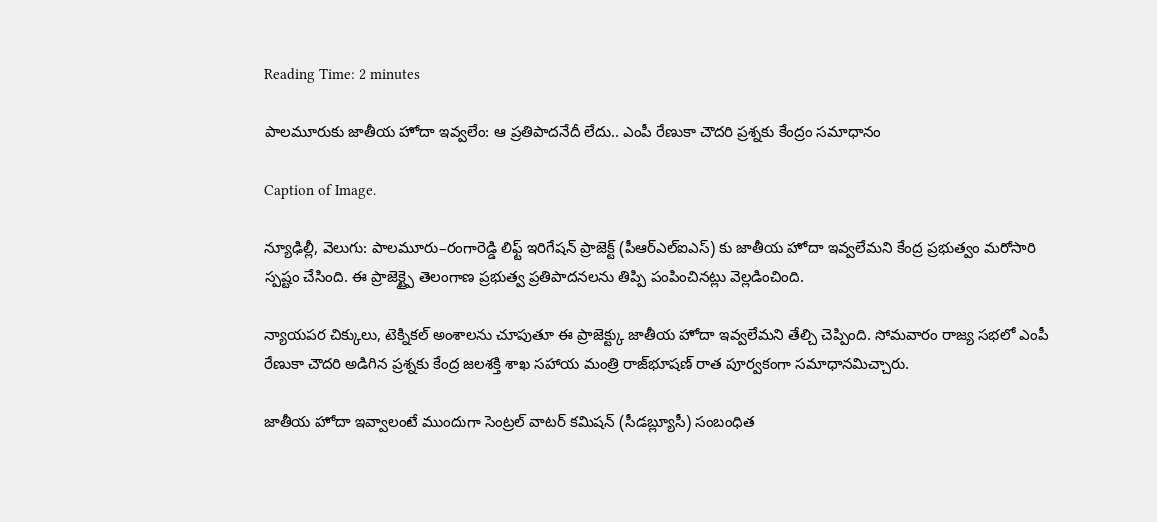Reading Time: 2 minutes

పాలమూరుకు జాతీయ హోదా ఇవ్వలేం: ఆ ప్రతిపాదనేదీ లేదు.. ఎంపీ రేణుకా చౌదరి ప్రశ్నకు కేంద్రం సమాధానం

Caption of Image.

న్యూఢిల్లీ, వెలుగు: పాలమూరు–రంగారెడ్డి లిఫ్ట్ ఇరిగేషన్ ప్రాజెక్ట్ (పీఆర్ఎల్ఐఎస్) కు జాతీయ హోదా ఇవ్వలేమని కేంద్ర ప్రభుత్వం మరోసారి స్పష్టం చేసింది. ఈ ప్రాజెక్ట్పై తెలంగాణ ప్రభుత్వ ప్రతిపాదనలను తిప్పి పంపించినట్లు వెల్లడించింది.

న్యాయపర చిక్కులు, టెక్నికల్ అంశాలను చూపుతూ ఈ ప్రాజెక్ట్కు జాతీయ హోదా ఇవ్వలేమని తేల్చి చెప్పింది. సోమవారం రాజ్య సభలో ఎంపీ రేణుకా చౌదరి అడిగిన ప్రశ్నకు కేంద్ర జలశక్తి శాఖ సహాయ మంత్రి రాజ్‌‌భూషణ్ రాత పూర్వకంగా సమాధానమిచ్చారు.

జాతీయ హోదా ఇవ్వాలంటే ముందుగా సెంట్రల్ వాటర్ కమిషన్ (సీడబ్ల్యూసీ) సంబంధిత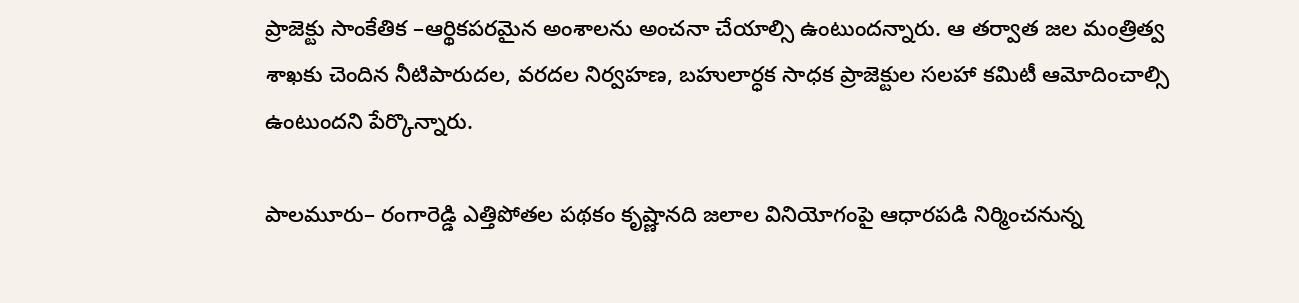ప్రాజెక్టు సాంకేతిక –ఆర్థికపరమైన అంశాలను అంచనా చేయాల్సి ఉంటుందన్నారు. ఆ తర్వాత జల మంత్రిత్వ శాఖకు చెందిన నీటిపారుదల, వరదల నిర్వహణ, బహులార్ధక సాధక ప్రాజెక్టుల సలహా కమిటీ ఆమోదించాల్సి ఉంటుందని పేర్కొన్నారు.

పాలమూరు– రంగారెడ్డి ఎత్తిపోతల పథకం కృష్ణానది జలాల వినియోగంపై ఆధారపడి నిర్మించనున్న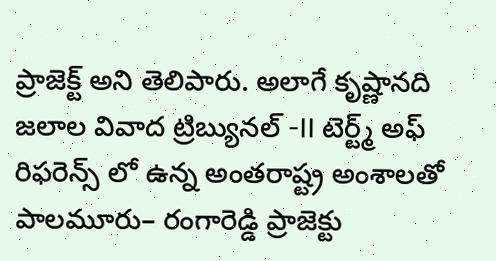ప్రాజెక్ట్ అని తెలిపారు. అలాగే కృష్ణానది జలాల వివాద ట్రిబ్యునల్ -II టెర్ట్మ్ అఫ్ రిఫరెన్స్ లో ఉన్న అంతరాష్ట్ర అంశాలతో పాలమూరు– రంగారెడ్డి ప్రాజెక్టు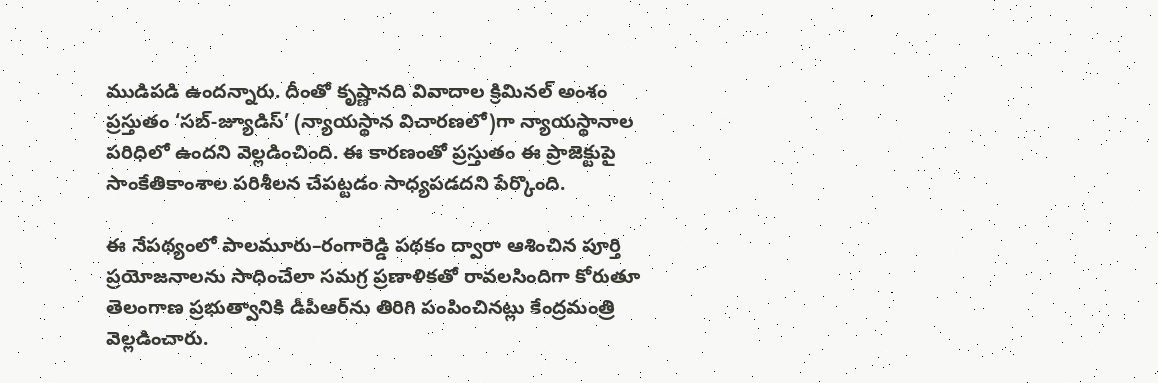ముడిపడి ఉందన్నారు. దీంతో కృష్ణానది వివాదాల క్రిమినల్ అంశం ప్రస్తుతం ‘సబ్-జ్యూడిస్’ (న్యాయస్థాన విచారణలో)గా న్యాయస్థానాల పరిధిలో ఉందని వెల్లడించింది. ఈ కారణంతో ప్రస్తుతం ఈ ప్రాజెక్టుపై సాంకేతికాంశాల పరిశీలన చేపట్టడం సాధ్యపడదని పేర్కొంది.

ఈ నేపథ్యంలో పాలమూరు–రంగారెడ్డి పథకం ద్వారా ఆశించిన పూర్తి ప్రయోజనాలను సాధించేలా సమగ్ర ప్రణాళికతో రావలసిందిగా కోరుతూ తెలంగాణ ప్రభుత్వానికి డీపీఆర్‌‌ను తిరిగి పంపించినట్లు కేంద్రమంత్రి వెల్లడించారు.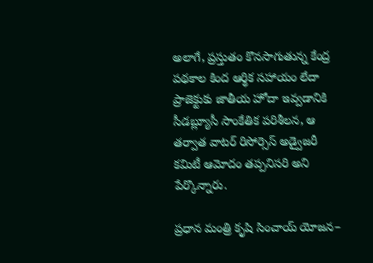అలాగే, ప్రస్తుతం కొనసాగుతున్న కేంద్ర పథకాల కింద ఆర్థిక సహాయం లేదా ప్రాజెక్టుకు జాతీయ హోదా ఇవ్వడానికి సీడబ్ల్యూసీ సాంకేతిక పరిశీలన, ఆ తర్వాత వాటర్ రిసోర్సెస్ అడ్వైజరీ కమిటీ ఆమోదం తప్పనిసరి అని పేర్కొన్నారు.

ప్రధాన మంత్రి కృషి సించాయ్ యోజన–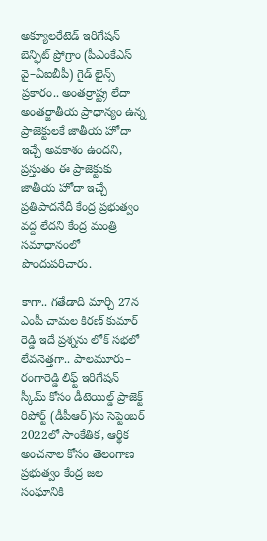అక్యూలరేటెడ్ ఇరిగేషన్ బెన్ఫిట్ ప్రోగ్రాం (పీఎంకేఎస్ వై–ఏఐబీపీ) గైడ్ లైన్స్ ప్రకారం.. అంతర్రాష్ట్ర లేదా అంతర్జాతీయ ప్రాధాన్యం ఉన్న ప్రాజెక్టులకే జాతీయ హోదా ఇచ్చే అవకాశం ఉందని, ప్రస్తుతం ఈ ప్రాజెక్టుకు జాతీయ హోదా ఇచ్చే ప్రతిపాదనేదీ కేంద్ర ప్రభుత్వం వద్ద లేదని కేంద్ర మంత్రి సమాధానంలో పొందుపరిచారు.

కాగా.. గతేడాది మార్చి 27న ఎంపీ చామల కిరణ్ కుమార్ రెడ్డి ఇదే ప్రశ్నను లోక్ సభలో లేవనెత్తగా.. పాలమూరు– రంగారెడ్డి లిఫ్ట్ ఇరిగేషన్ స్కీమ్ కోసం డీటెయిల్డ్ ప్రాజెక్ట్ రిపోర్ట్ (డీపీఆర్)ను సెప్టెంబర్ 2022లో సాంకేతిక, ఆర్థిక అంచనాల కోసం తెలంగాణ ప్రభుత్వం కేంద్ర జల సంఘానికి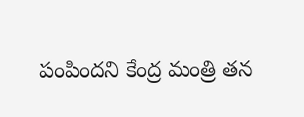పంపిందని కేంద్ర మంత్రి తన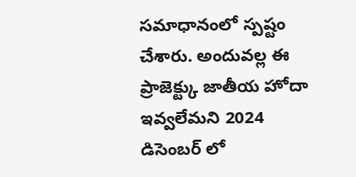సమాధానంలో స్పష్టం చేశారు. అందువల్ల ఈ ప్రాజెక్ట్కు జాతీయ హోదా ఇవ్వలేమని 2024 డిసెంబర్ లో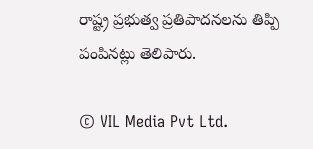రాష్ట్ర ప్రభుత్వ ప్రతిపాదనలను తిప్పి పంపినట్లు తెలిపారు.

© VIL Media Pvt Ltd.